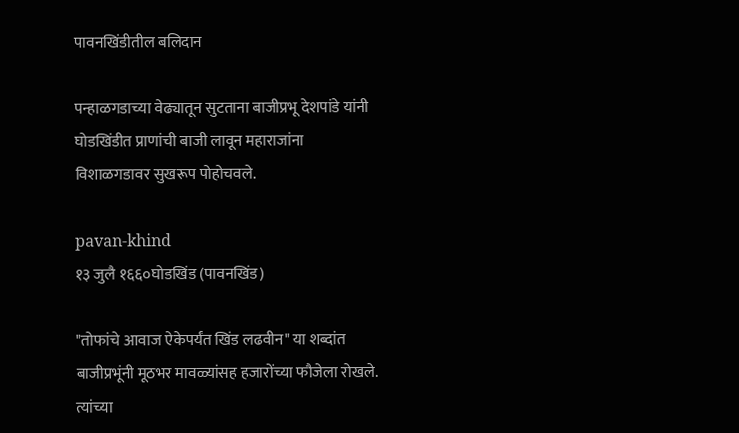पावनखिंडीतील बलिदान

पन्हाळगडाच्या वेढ्यातून सुटताना बाजीप्रभू देशपांडे यांनी घोडखिंडीत प्राणांची बाजी लावून महाराजांना विशाळगडावर सुखरूप पोहोचवले.

pavan-khind
१३ जुलै १६६०घोडखिंड (पावनखिंड)

"तोफांचे आवाज ऐकेपर्यंत खिंड लढवीन" या शब्दांत बाजीप्रभूंनी मूठभर मावळ्यांसह हजारोंच्या फौजेला रोखले. त्यांच्या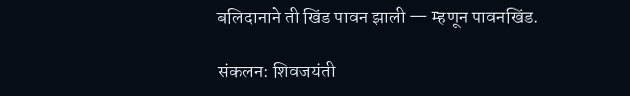बलिदानाने ती खिंड पावन झाली — म्हणून पावनखिंड.

संकलन: शिवजयंती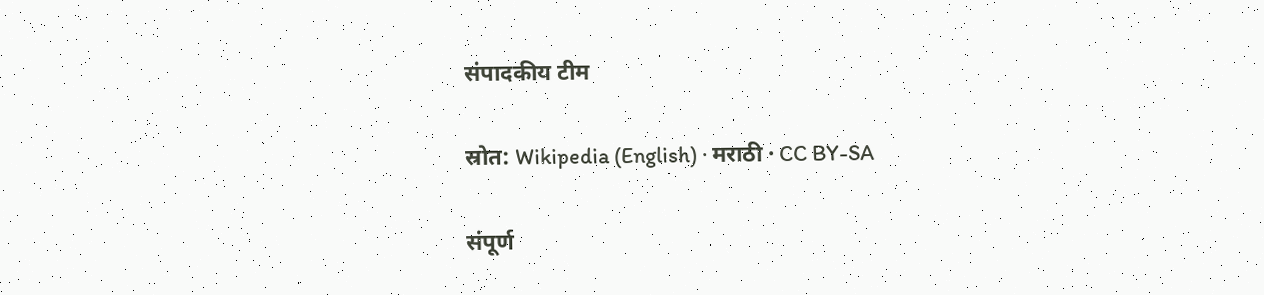संपादकीय टीम

स्रोत: Wikipedia (English) · मराठी · CC BY-SA

संपूर्ण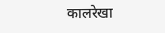कालरेखा